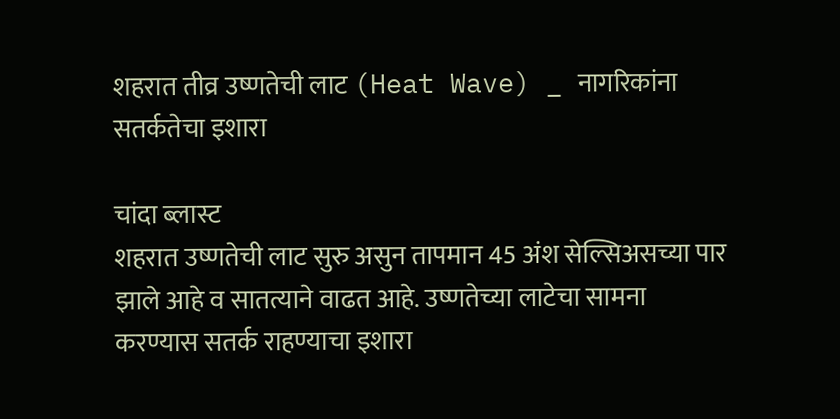शहरात तीव्र उष्णतेची लाट (Heat Wave) _ नागरिकांना सतर्कतेचा इशारा

चांदा ब्लास्ट
शहरात उष्णतेची लाट सुरु असुन तापमान 45 अंश सेल्सिअसच्या पार झाले आहे व सातत्याने वाढत आहे. उष्णतेच्या लाटेचा सामना करण्यास सतर्क राहण्याचा इशारा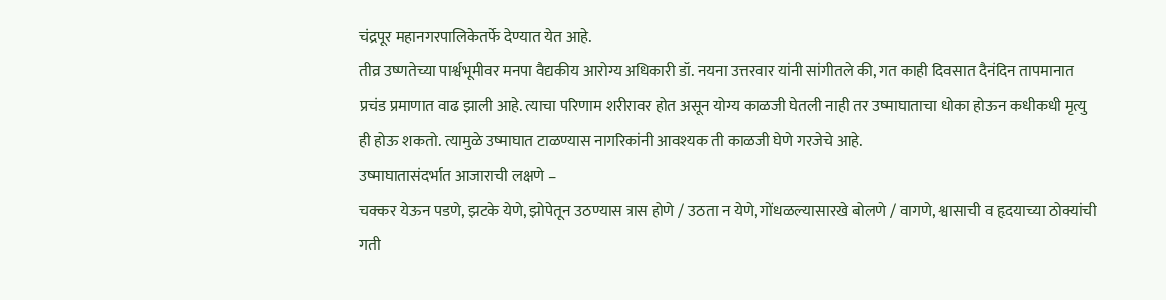चंद्रपूर महानगरपालिकेतर्फे देण्यात येत आहे.
तीव्र उष्णतेच्या पार्श्वभूमीवर मनपा वैद्यकीय आरोग्य अधिकारी डॉ. नयना उत्तरवार यांनी सांगीतले की, गत काही दिवसात दैनंदिन तापमानात प्रचंड प्रमाणात वाढ झाली आहे. त्याचा परिणाम शरीरावर होत असून योग्य काळजी घेतली नाही तर उष्माघाताचा धोका होऊन कधीकधी मृत्यु ही होऊ शकतो. त्यामुळे उष्माघात टाळण्यास नागरिकांनी आवश्यक ती काळजी घेणे गरजेचे आहे.
उष्माघातासंदर्भात आजाराची लक्षणे –
चक्कर येऊन पडणे, झटके येणे, झोपेतून उठण्यास त्रास होणे / उठता न येणे, गोंधळल्यासारखे बोलणे / वागणे, श्वासाची व हृदयाच्या ठोक्यांची गती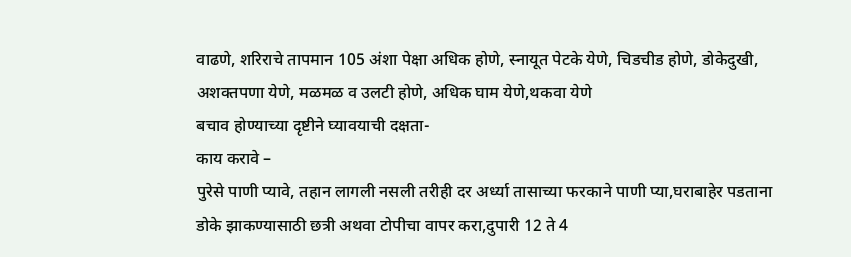वाढणे, शरिराचे तापमान 105 अंशा पेक्षा अधिक होणे, स्नायूत पेटके येणे, चिडचीड होणे, डोकेदुखी, अशक्तपणा येणे, मळमळ व उलटी होणे, अधिक घाम येणे,थकवा येणे
बचाव होण्याच्या दृष्टीने घ्यावयाची दक्षता-
काय करावे –
पुरेसे पाणी प्यावे, तहान लागली नसली तरीही दर अर्ध्या तासाच्या फरकाने पाणी प्या,घराबाहेर पडताना डोके झाकण्यासाठी छत्री अथवा टोपीचा वापर करा,दुपारी 12 ते 4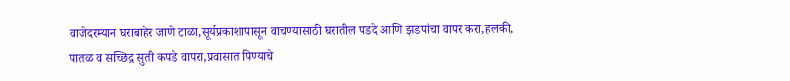वाजेदरम्यान घराबाहेर जाणे टाळा,सूर्यप्रकाशापासून वाचण्यासाठी घरातील पडदे आणि झडपांचा वापर करा,हलकी, पातळ व सच्छिद्र सुती कपडे वापरा,प्रवासात पिण्याचे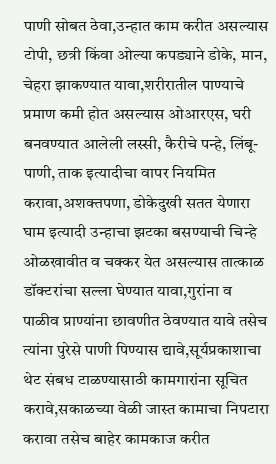पाणी सोबत ठेवा,उन्हात काम करीत असल्यास टोपी, छत्री किंवा ओल्या कपड्याने डोके, मान, चेहरा झाकण्यात यावा,शरीरातील पाण्याचे प्रमाण कमी होत असल्यास ओआरएस, घरी बनवण्यात आलेली लस्सी, कैरीचे पन्हे, लिंबू-पाणी, ताक इत्यादीचा वापर नियमित करावा,अशक्तपणा, डोकेदुखी सतत येणारा घाम इत्यादी उन्हाचा झटका बसण्याची चिन्हे ओळखावीत व चक्कर येत असल्यास तात्काळ डॉक्टरांचा सल्ला घेण्यात यावा,गुरांना व पाळीव प्राण्यांना छावणीत ठेवण्यात यावे तसेच त्यांना पुरेसे पाणी पिण्यास द्यावे,सूर्यप्रकाशाचा थेट संबध टाळण्यासाठी कामगारांना सूचित करावे,सकाळच्या वेळी जास्त कामाचा निपटारा करावा तसेच बाहेर कामकाज करीत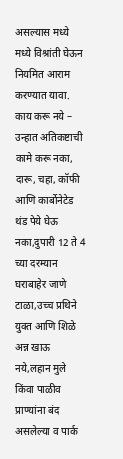असल्यास मध्ये मध्ये विश्रांती घेऊन नियमित आराम करण्यात यावा.
काय करू नये –
उन्हात अतिकष्टाची कामे करू नका, दारू, चहा, कॉफी आणि कार्बोनेटेड थंड पेये घेऊ नका,दुपारी 12 ते 4 च्या दरम्यान घराबाहेर जाणे टाळा,उच्च प्रथिने युक्त आणि शिळे अन्न खाऊ नये,लहान मुले किंवा पाळीव प्राण्यांना बंद असलेल्या व पार्क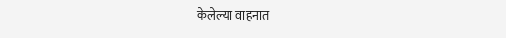केलेल्या वाहनात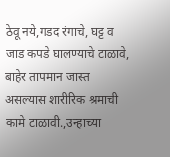ठेवू नये,गडद रंगाचे, घट्ट व जाड कपडे घालण्याचे टाळावे, बाहेर तापमान जास्त असल्यास शारीरिक श्रमाची कामे टाळावी.,उन्हाच्या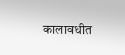कालावधीत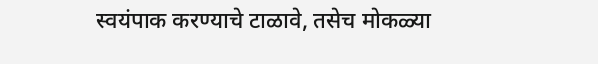स्वयंपाक करण्याचे टाळावे, तसेच मोकळ्या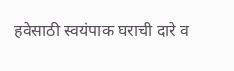हवेसाठी स्वयंपाक घराची दारे व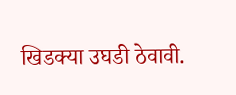खिडक्या उघडी ठेवावी.